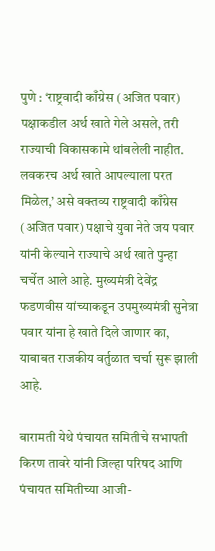पुणे : ‘राष्ट्रवादी काँग्रेस (अजित पवार) पक्षाकडील अर्थ खाते गेले असले, तरी राज्याची विकासकामे थांबलेली नाहीत. लवकरच अर्थ खाते आपल्याला परत मिळेल,’ असे वक्तव्य राष्ट्रवादी काँग्रेस (अजित पवार) पक्षाचे युवा नेते जय पवार यांनी केल्याने राज्याचे अर्थ खाते पुन्हा चर्चेत आले आहे. मुख्यमंत्री देवेंद्र फडणवीस यांच्याकडून उपमुख्यमंत्री सुनेत्रा पवार यांना हे खाते दिले जाणार का, याबाबत राजकीय वर्तुळात चर्चा सुरू झाली आहे.

बारामती येथे पंचायत समितीचे सभापती किरण तावरे यांनी जिल्हा परिषद आणि पंचायत समितीच्या आजी-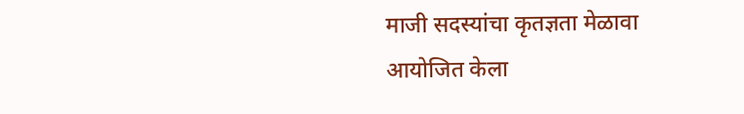माजी सदस्यांचा कृतज्ञता मेळावा आयोजित केला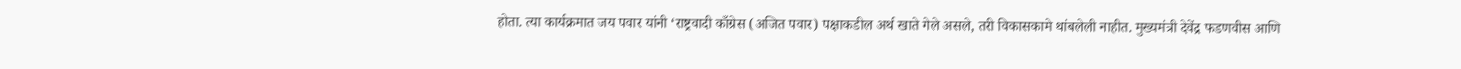होता. त्या कार्यक्रमात जय पवार यांनी ‘राष्ट्रवादी काँग्रेस (अजित पवार) पक्षाकडील अर्थ खाते गेले असले, तरी विकासकामे थांबलेली नाहीत. मुख्यमंत्री देवेंद्र फडणवीस आणि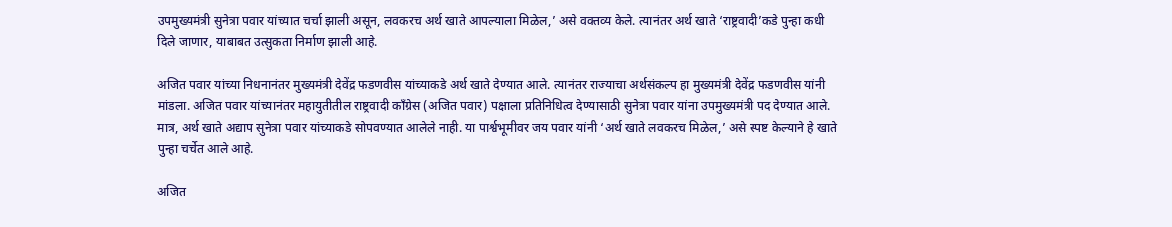उपमुख्यमंत्री सुनेत्रा पवार यांच्यात चर्चा झाली असून, लवकरच अर्थ खाते आपल्याला मिळेल,’ असे वक्तव्य केले. त्यानंतर अर्थ खाते ‘राष्ट्रवादी’कडे पुन्हा कधी दिले जाणार, याबाबत उत्सुकता निर्माण झाली आहे.

अजित पवार यांच्या निधनानंतर मुख्यमंत्री देवेंद्र फडणवीस यांच्याकडे अर्थ खाते देण्यात आले. त्यानंतर राज्याचा अर्थसंकल्प हा मुख्यमंत्री देवेंद्र फडणवीस यांनी मांडला. अजित पवार यांच्यानंतर महायुतीतील राष्ट्रवादी काँग्रेस (अजित पवार) पक्षाला प्रतिनिधित्व देण्यासाठी सुनेत्रा पवार यांना उपमुख्यमंत्री पद देण्यात आले. मात्र, अर्थ खाते अद्याप सुनेत्रा पवार यांच्याकडे सोपवण्यात आलेले नाही. या पार्श्वभूमीवर जय पवार यांनी ‘अर्थ खाते लवकरच मिळेल,’ असे स्पष्ट केल्याने हे खाते पुन्हा चर्चेत आले आहे.

अजित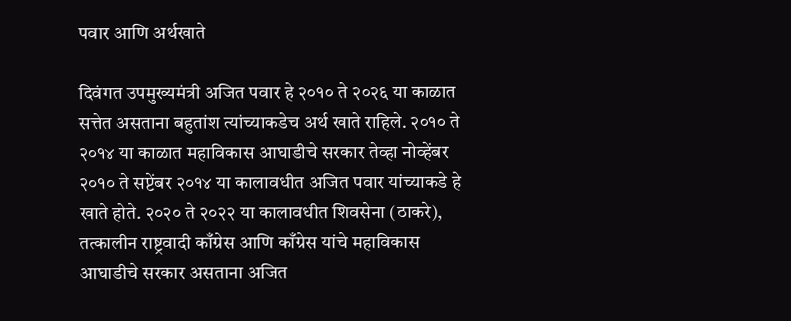पवार आणि अर्थखाते

दिवंगत उपमुख्यमंत्री अजित पवार हे २०१० ते २०२६ या काळात सत्तेत असताना बहुतांश त्यांच्याकडेच अर्थ खाते राहिले. २०१० ते २०१४ या काळात महाविकास आघाडीचे सरकार तेव्हा नोव्हेंबर २०१० ते सप्टेंबर २०१४ या कालावधीत अजित पवार यांच्याकडे हे खाते होते. २०२० ते २०२२ या कालावधीत शिवसेना (ठाकरे), तत्कालीन राष्ट्रवादी काँग्रेस आणि काँग्रेस यांचे महाविकास आघाडीचे सरकार असताना अजित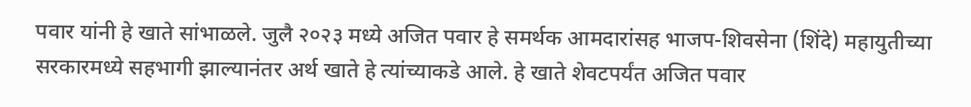पवार यांनी हे खाते सांभाळले. जुलै २०२३ मध्ये अजित पवार हे समर्थक आमदारांसह भाजप-शिवसेना (शिंदे) महायुतीच्या सरकारमध्ये सहभागी झाल्यानंतर अर्थ खाते हे त्यांच्याकडे आले. हे खाते शेवटपर्यंत अजित पवार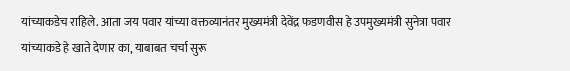यांच्याकडेच राहिले. आता जय पवार यांच्या वक्तव्यानंतर मुख्यमंत्री देवेंद्र फडणवीस हे उपमुख्यमंत्री सुनेत्रा पवार यांच्याकडे हे खाते देणार का, याबाबत चर्चा सुरू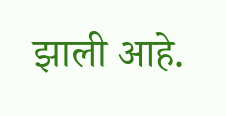झाली आहे.